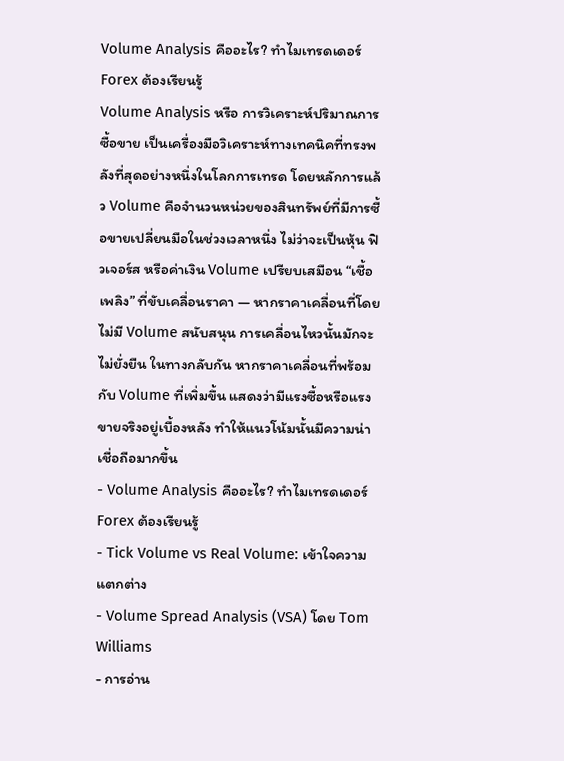Volume Analysis คืออะไร? ทำไมเทรดเดอร์ Forex ต้องเรียนรู้
Volume Analysis หรือ การวิเคราะห์ปริมาณการซื้อขาย เป็นเครื่องมือวิเคราะห์ทางเทคนิคที่ทรงพลังที่สุดอย่างหนึ่งในโลกการเทรด โดยหลักการแล้ว Volume คือจำนวนหน่วยของสินทรัพย์ที่มีการซื้อขายเปลี่ยนมือในช่วงเวลาหนึ่ง ไม่ว่าจะเป็นหุ้น ฟิวเจอร์ส หรือค่าเงิน Volume เปรียบเสมือน “เชื้อเพลิง” ที่ขับเคลื่อนราคา — หากราคาเคลื่อนที่โดยไม่มี Volume สนับสนุน การเคลื่อนไหวนั้นมักจะไม่ยั่งยืน ในทางกลับกัน หากราคาเคลื่อนที่พร้อมกับ Volume ที่เพิ่มขึ้น แสดงว่ามีแรงซื้อหรือแรงขายจริงอยู่เบื้องหลัง ทำให้แนวโน้มนั้นมีความน่าเชื่อถือมากขึ้น
- Volume Analysis คืออะไร? ทำไมเทรดเดอร์ Forex ต้องเรียนรู้
- Tick Volume vs Real Volume: เข้าใจความแตกต่าง
- Volume Spread Analysis (VSA) โดย Tom Williams
- การอ่าน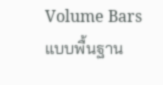Volume Bars แบบพื้นฐาน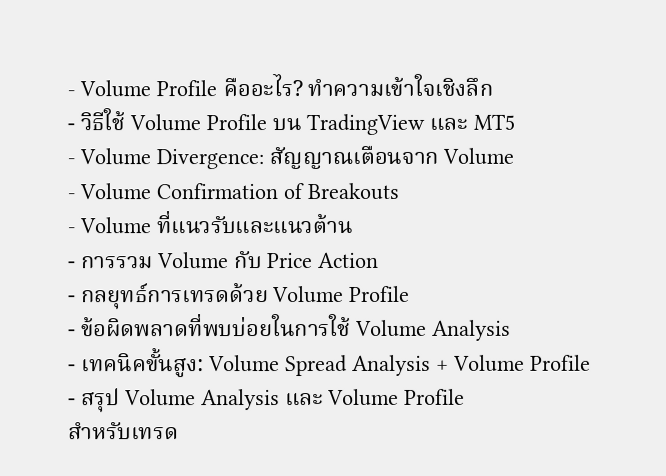- Volume Profile คืออะไร? ทำความเข้าใจเชิงลึก
- วิธีใช้ Volume Profile บน TradingView และ MT5
- Volume Divergence: สัญญาณเตือนจาก Volume
- Volume Confirmation of Breakouts
- Volume ที่แนวรับและแนวต้าน
- การรวม Volume กับ Price Action
- กลยุทธ์การเทรดด้วย Volume Profile
- ข้อผิดพลาดที่พบบ่อยในการใช้ Volume Analysis
- เทคนิคขั้นสูง: Volume Spread Analysis + Volume Profile
- สรุป Volume Analysis และ Volume Profile
สำหรับเทรด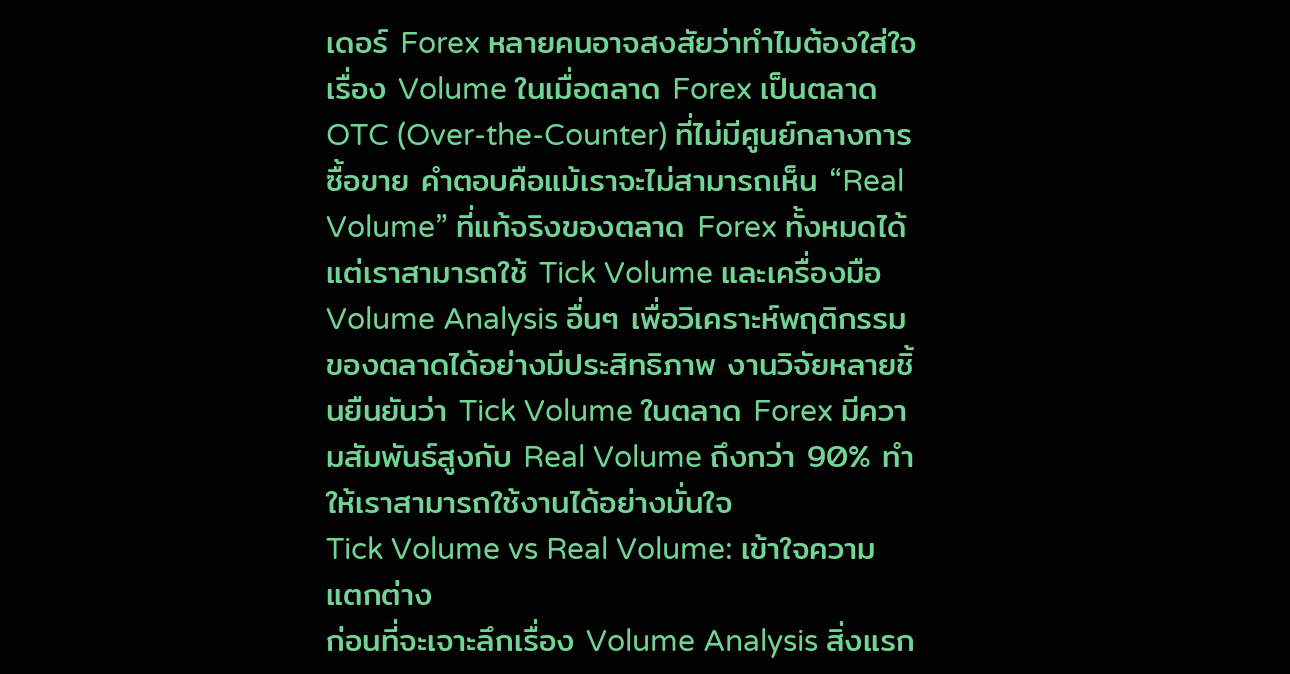เดอร์ Forex หลายคนอาจสงสัยว่าทำไมต้องใส่ใจเรื่อง Volume ในเมื่อตลาด Forex เป็นตลาด OTC (Over-the-Counter) ที่ไม่มีศูนย์กลางการซื้อขาย คำตอบคือแม้เราจะไม่สามารถเห็น “Real Volume” ที่แท้จริงของตลาด Forex ทั้งหมดได้ แต่เราสามารถใช้ Tick Volume และเครื่องมือ Volume Analysis อื่นๆ เพื่อวิเคราะห์พฤติกรรมของตลาดได้อย่างมีประสิทธิภาพ งานวิจัยหลายชิ้นยืนยันว่า Tick Volume ในตลาด Forex มีความสัมพันธ์สูงกับ Real Volume ถึงกว่า 90% ทำให้เราสามารถใช้งานได้อย่างมั่นใจ
Tick Volume vs Real Volume: เข้าใจความแตกต่าง
ก่อนที่จะเจาะลึกเรื่อง Volume Analysis สิ่งแรก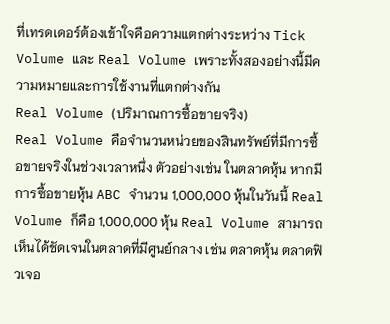ที่เทรดเดอร์ต้องเข้าใจคือความแตกต่างระหว่าง Tick Volume และ Real Volume เพราะทั้งสองอย่างนี้มีความหมายและการใช้งานที่แตกต่างกัน
Real Volume (ปริมาณการซื้อขายจริง)
Real Volume คือจำนวนหน่วยของสินทรัพย์ที่มีการซื้อขายจริงในช่วงเวลาหนึ่ง ตัวอย่างเช่น ในตลาดหุ้น หากมีการซื้อขายหุ้น ABC จำนวน 1,000,000 หุ้นในวันนี้ Real Volume ก็คือ 1,000,000 หุ้น Real Volume สามารถเห็นได้ชัดเจนในตลาดที่มีศูนย์กลาง เช่น ตลาดหุ้น ตลาดฟิวเจอ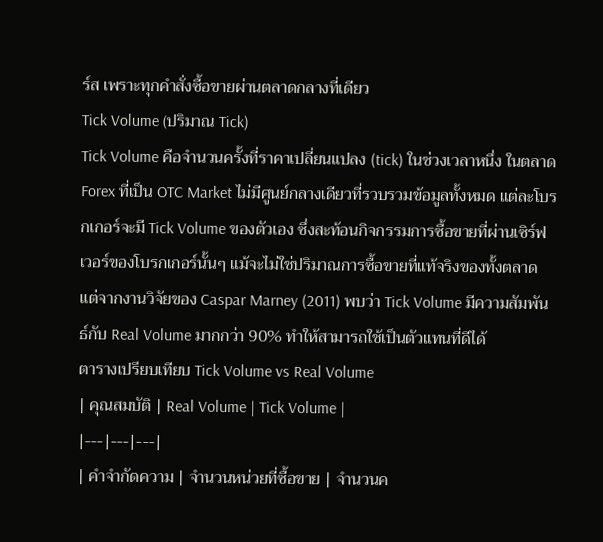ร์ส เพราะทุกคำสั่งซื้อขายผ่านตลาดกลางที่เดียว
Tick Volume (ปริมาณ Tick)
Tick Volume คือจำนวนครั้งที่ราคาเปลี่ยนแปลง (tick) ในช่วงเวลาหนึ่ง ในตลาด Forex ที่เป็น OTC Market ไม่มีศูนย์กลางเดียวที่รวบรวมข้อมูลทั้งหมด แต่ละโบรกเกอร์จะมี Tick Volume ของตัวเอง ซึ่งสะท้อนกิจกรรมการซื้อขายที่ผ่านเซิร์ฟเวอร์ของโบรกเกอร์นั้นๆ แม้จะไม่ใช่ปริมาณการซื้อขายที่แท้จริงของทั้งตลาด แต่จากงานวิจัยของ Caspar Marney (2011) พบว่า Tick Volume มีความสัมพันธ์กับ Real Volume มากกว่า 90% ทำให้สามารถใช้เป็นตัวแทนที่ดีได้
ตารางเปรียบเทียบ Tick Volume vs Real Volume
| คุณสมบัติ | Real Volume | Tick Volume |
|---|---|---|
| คำจำกัดความ | จำนวนหน่วยที่ซื้อขาย | จำนวนค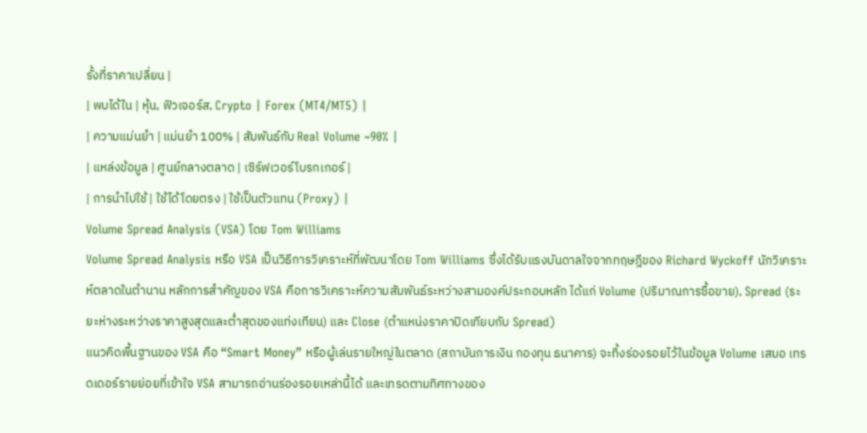รั้งที่ราคาเปลี่ยน |
| พบได้ใน | หุ้น, ฟิวเจอร์ส, Crypto | Forex (MT4/MT5) |
| ความแม่นยำ | แม่นยำ 100% | สัมพันธ์กับ Real Volume ~90% |
| แหล่งข้อมูล | ศูนย์กลางตลาด | เซิร์ฟเวอร์โบรกเกอร์ |
| การนำไปใช้ | ใช้ได้โดยตรง | ใช้เป็นตัวแทน (Proxy) |
Volume Spread Analysis (VSA) โดย Tom Williams
Volume Spread Analysis หรือ VSA เป็นวิธีการวิเคราะห์ที่พัฒนาโดย Tom Williams ซึ่งได้รับแรงบันดาลใจจากทฤษฎีของ Richard Wyckoff นักวิเคราะห์ตลาดในตำนาน หลักการสำคัญของ VSA คือการวิเคราะห์ความสัมพันธ์ระหว่างสามองค์ประกอบหลัก ได้แก่ Volume (ปริมาณการซื้อขาย), Spread (ระยะห่างระหว่างราคาสูงสุดและต่ำสุดของแท่งเทียน) และ Close (ตำแหน่งราคาปิดเทียบกับ Spread)
แนวคิดพื้นฐานของ VSA คือ “Smart Money” หรือผู้เล่นรายใหญ่ในตลาด (สถาบันการเงิน กองทุน ธนาคาร) จะทิ้งร่องรอยไว้ในข้อมูล Volume เสมอ เทรดเดอร์รายย่อยที่เข้าใจ VSA สามารถอ่านร่องรอยเหล่านี้ได้ และเทรดตามทิศทางของ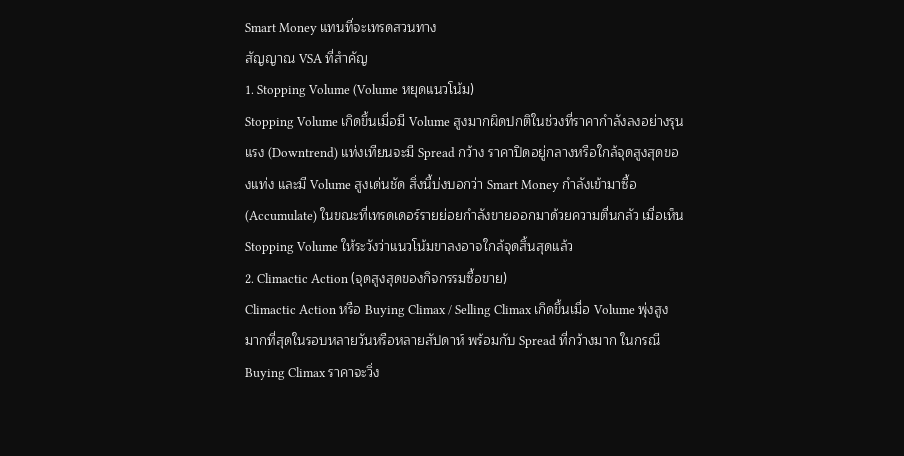Smart Money แทนที่จะเทรดสวนทาง
สัญญาณ VSA ที่สำคัญ
1. Stopping Volume (Volume หยุดแนวโน้ม)
Stopping Volume เกิดขึ้นเมื่อมี Volume สูงมากผิดปกติในช่วงที่ราคากำลังลงอย่างรุนแรง (Downtrend) แท่งเทียนจะมี Spread กว้าง ราคาปิดอยู่กลางหรือใกล้จุดสูงสุดของแท่ง และมี Volume สูงเด่นชัด สิ่งนี้บ่งบอกว่า Smart Money กำลังเข้ามาซื้อ (Accumulate) ในขณะที่เทรดเดอร์รายย่อยกำลังขายออกมาด้วยความตื่นกลัว เมื่อเห็น Stopping Volume ให้ระวังว่าแนวโน้มขาลงอาจใกล้จุดสิ้นสุดแล้ว
2. Climactic Action (จุดสูงสุดของกิจกรรมซื้อขาย)
Climactic Action หรือ Buying Climax / Selling Climax เกิดขึ้นเมื่อ Volume พุ่งสูงมากที่สุดในรอบหลายวันหรือหลายสัปดาห์ พร้อมกับ Spread ที่กว้างมาก ในกรณี Buying Climax ราคาจะวิ่ง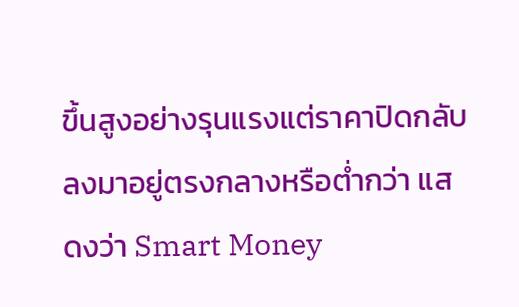ขึ้นสูงอย่างรุนแรงแต่ราคาปิดกลับลงมาอยู่ตรงกลางหรือต่ำกว่า แสดงว่า Smart Money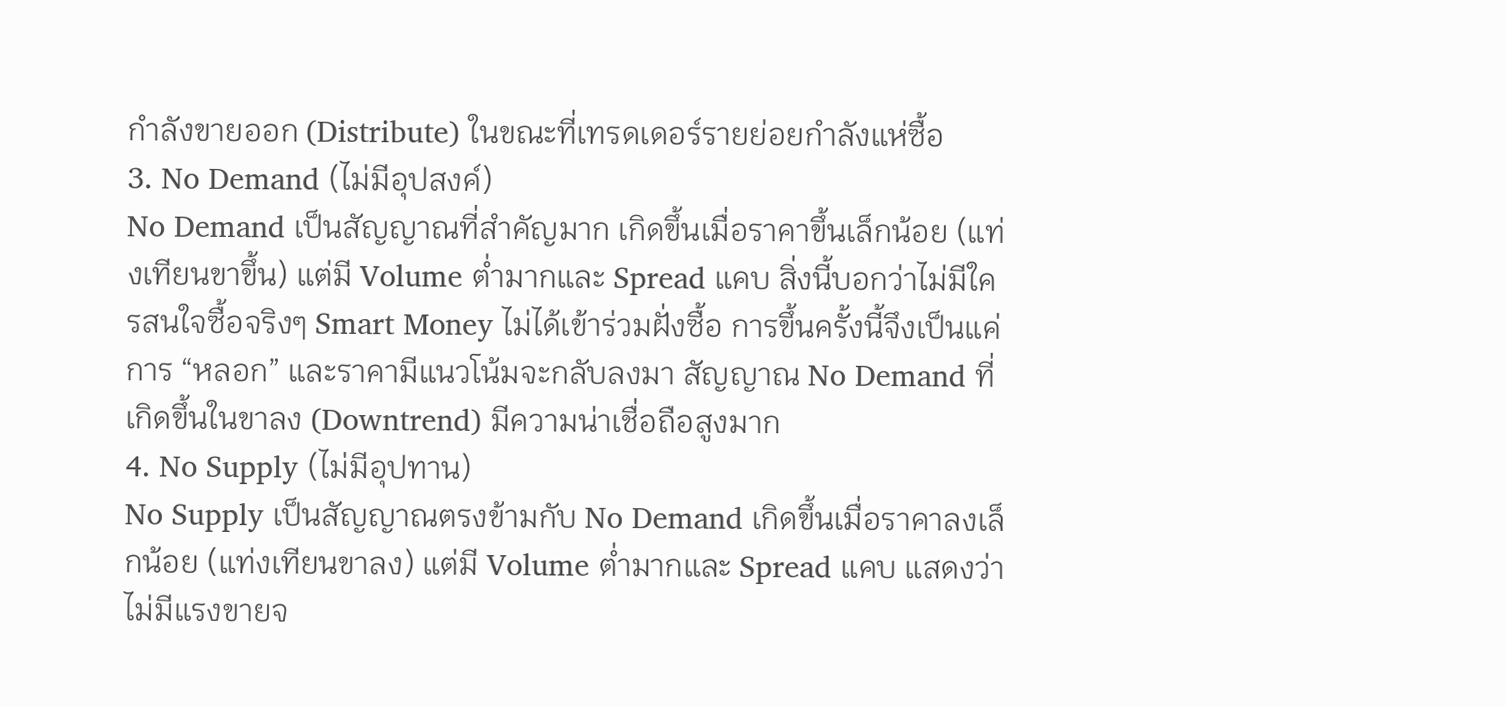กำลังขายออก (Distribute) ในขณะที่เทรดเดอร์รายย่อยกำลังแห่ซื้อ
3. No Demand (ไม่มีอุปสงค์)
No Demand เป็นสัญญาณที่สำคัญมาก เกิดขึ้นเมื่อราคาขึ้นเล็กน้อย (แท่งเทียนขาขึ้น) แต่มี Volume ต่ำมากและ Spread แคบ สิ่งนี้บอกว่าไม่มีใครสนใจซื้อจริงๆ Smart Money ไม่ได้เข้าร่วมฝั่งซื้อ การขึ้นครั้งนี้จึงเป็นแค่การ “หลอก” และราคามีแนวโน้มจะกลับลงมา สัญญาณ No Demand ที่เกิดขึ้นในขาลง (Downtrend) มีความน่าเชื่อถือสูงมาก
4. No Supply (ไม่มีอุปทาน)
No Supply เป็นสัญญาณตรงข้ามกับ No Demand เกิดขึ้นเมื่อราคาลงเล็กน้อย (แท่งเทียนขาลง) แต่มี Volume ต่ำมากและ Spread แคบ แสดงว่าไม่มีแรงขายจ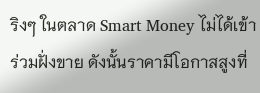ริงๆ ในตลาด Smart Money ไม่ได้เข้าร่วมฝั่งขาย ดังนั้นราคามีโอกาสสูงที่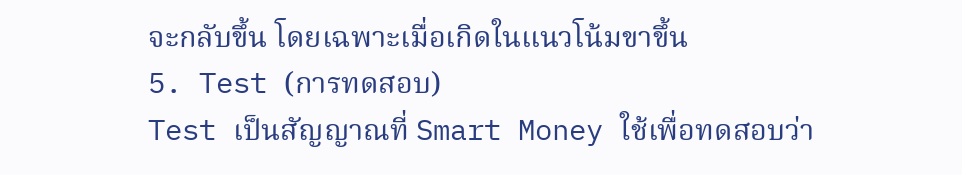จะกลับขึ้น โดยเฉพาะเมื่อเกิดในแนวโน้มขาขึ้น
5. Test (การทดสอบ)
Test เป็นสัญญาณที่ Smart Money ใช้เพื่อทดสอบว่า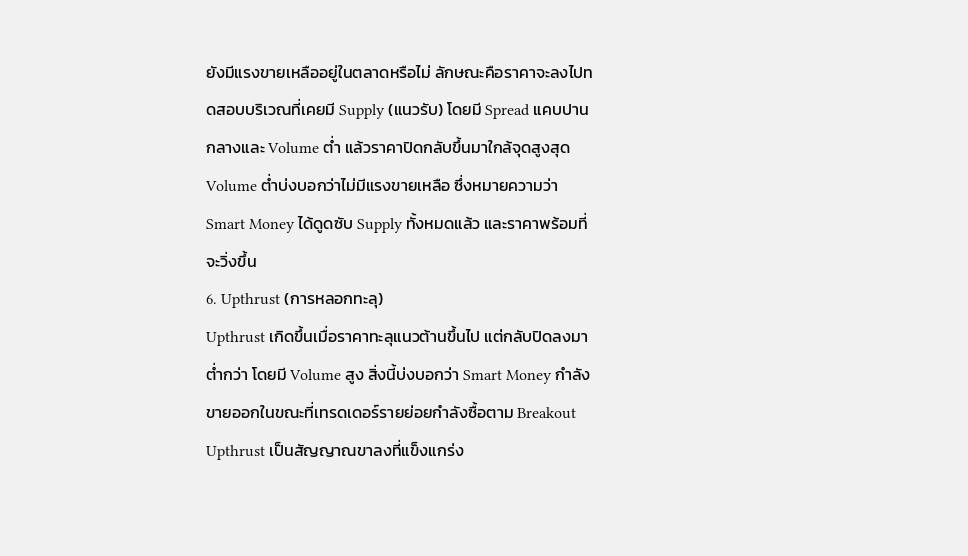ยังมีแรงขายเหลืออยู่ในตลาดหรือไม่ ลักษณะคือราคาจะลงไปทดสอบบริเวณที่เคยมี Supply (แนวรับ) โดยมี Spread แคบปานกลางและ Volume ต่ำ แล้วราคาปิดกลับขึ้นมาใกล้จุดสูงสุด Volume ต่ำบ่งบอกว่าไม่มีแรงขายเหลือ ซึ่งหมายความว่า Smart Money ได้ดูดซับ Supply ทั้งหมดแล้ว และราคาพร้อมที่จะวิ่งขึ้น
6. Upthrust (การหลอกทะลุ)
Upthrust เกิดขึ้นเมื่อราคาทะลุแนวต้านขึ้นไป แต่กลับปิดลงมาต่ำกว่า โดยมี Volume สูง สิ่งนี้บ่งบอกว่า Smart Money กำลังขายออกในขณะที่เทรดเดอร์รายย่อยกำลังซื้อตาม Breakout Upthrust เป็นสัญญาณขาลงที่แข็งแกร่ง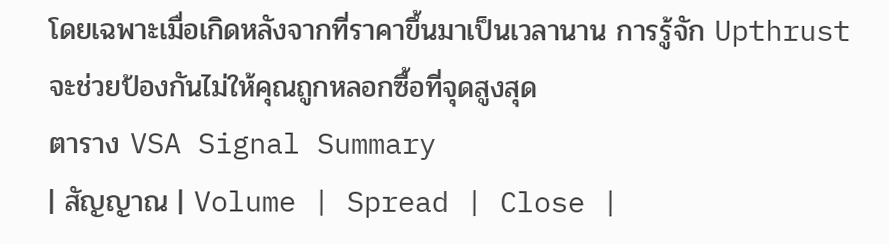โดยเฉพาะเมื่อเกิดหลังจากที่ราคาขึ้นมาเป็นเวลานาน การรู้จัก Upthrust จะช่วยป้องกันไม่ให้คุณถูกหลอกซื้อที่จุดสูงสุด
ตาราง VSA Signal Summary
| สัญญาณ | Volume | Spread | Close |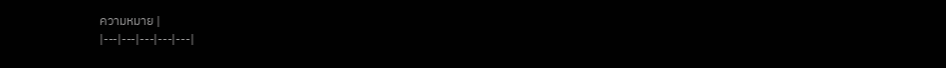ความหมาย |
|---|---|---|---|---|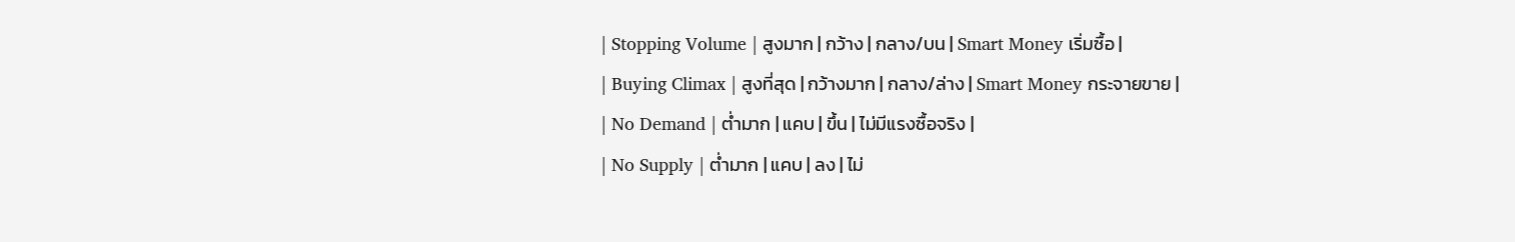| Stopping Volume | สูงมาก | กว้าง | กลาง/บน | Smart Money เริ่มซื้อ |
| Buying Climax | สูงที่สุด | กว้างมาก | กลาง/ล่าง | Smart Money กระจายขาย |
| No Demand | ต่ำมาก | แคบ | ขึ้น | ไม่มีแรงซื้อจริง |
| No Supply | ต่ำมาก | แคบ | ลง | ไม่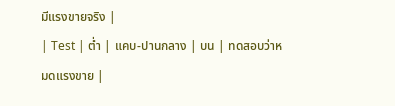มีแรงขายจริง |
| Test | ต่ำ | แคบ-ปานกลาง | บน | ทดสอบว่าหมดแรงขาย |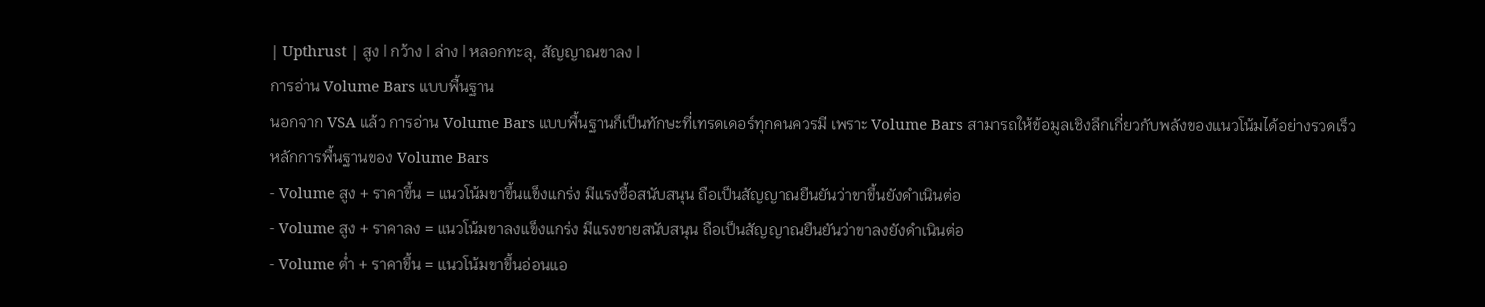| Upthrust | สูง | กว้าง | ล่าง | หลอกทะลุ, สัญญาณขาลง |
การอ่าน Volume Bars แบบพื้นฐาน
นอกจาก VSA แล้ว การอ่าน Volume Bars แบบพื้นฐานก็เป็นทักษะที่เทรดเดอร์ทุกคนควรมี เพราะ Volume Bars สามารถให้ข้อมูลเชิงลึกเกี่ยวกับพลังของแนวโน้มได้อย่างรวดเร็ว
หลักการพื้นฐานของ Volume Bars
- Volume สูง + ราคาขึ้น = แนวโน้มขาขึ้นแข็งแกร่ง มีแรงซื้อสนับสนุน ถือเป็นสัญญาณยืนยันว่าขาขึ้นยังดำเนินต่อ
- Volume สูง + ราคาลง = แนวโน้มขาลงแข็งแกร่ง มีแรงขายสนับสนุน ถือเป็นสัญญาณยืนยันว่าขาลงยังดำเนินต่อ
- Volume ต่ำ + ราคาขึ้น = แนวโน้มขาขึ้นอ่อนแอ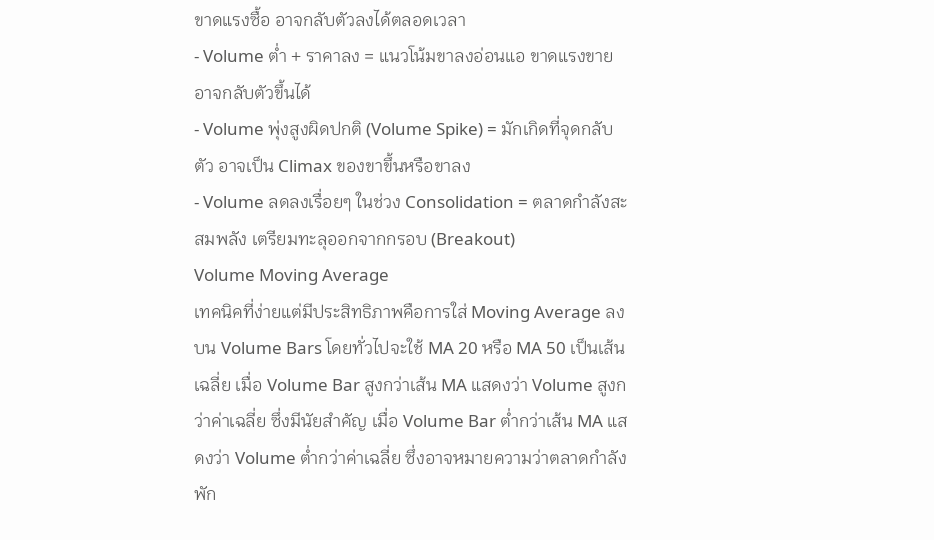ขาดแรงซื้อ อาจกลับตัวลงได้ตลอดเวลา
- Volume ต่ำ + ราคาลง = แนวโน้มขาลงอ่อนแอ ขาดแรงขาย อาจกลับตัวขึ้นได้
- Volume พุ่งสูงผิดปกติ (Volume Spike) = มักเกิดที่จุดกลับตัว อาจเป็น Climax ของขาขึ้นหรือขาลง
- Volume ลดลงเรื่อยๆ ในช่วง Consolidation = ตลาดกำลังสะสมพลัง เตรียมทะลุออกจากกรอบ (Breakout)
Volume Moving Average
เทคนิคที่ง่ายแต่มีประสิทธิภาพคือการใส่ Moving Average ลงบน Volume Bars โดยทั่วไปจะใช้ MA 20 หรือ MA 50 เป็นเส้นเฉลี่ย เมื่อ Volume Bar สูงกว่าเส้น MA แสดงว่า Volume สูงกว่าค่าเฉลี่ย ซึ่งมีนัยสำคัญ เมื่อ Volume Bar ต่ำกว่าเส้น MA แสดงว่า Volume ต่ำกว่าค่าเฉลี่ย ซึ่งอาจหมายความว่าตลาดกำลังพัก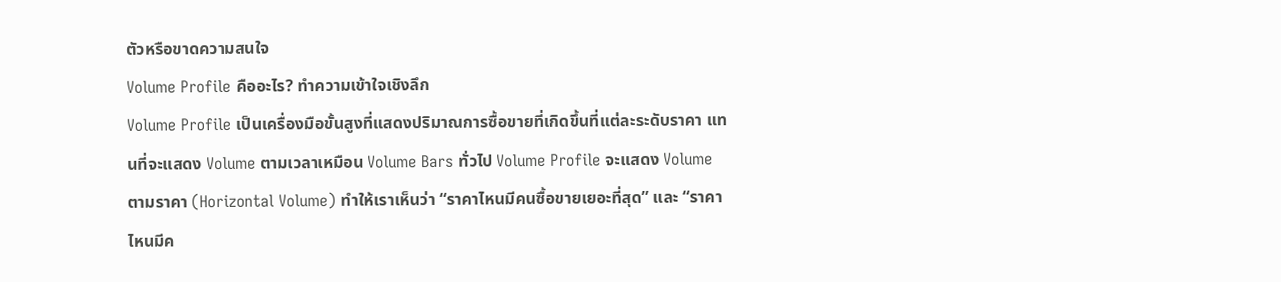ตัวหรือขาดความสนใจ
Volume Profile คืออะไร? ทำความเข้าใจเชิงลึก
Volume Profile เป็นเครื่องมือขั้นสูงที่แสดงปริมาณการซื้อขายที่เกิดขึ้นที่แต่ละระดับราคา แทนที่จะแสดง Volume ตามเวลาเหมือน Volume Bars ทั่วไป Volume Profile จะแสดง Volume ตามราคา (Horizontal Volume) ทำให้เราเห็นว่า “ราคาไหนมีคนซื้อขายเยอะที่สุด” และ “ราคาไหนมีค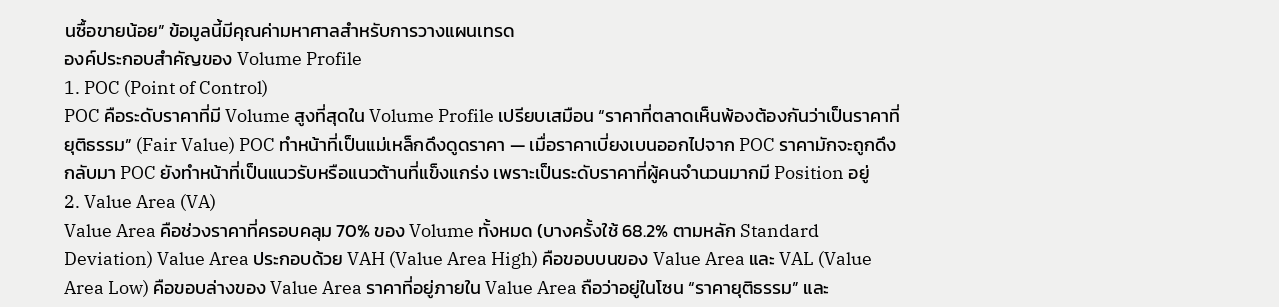นซื้อขายน้อย” ข้อมูลนี้มีคุณค่ามหาศาลสำหรับการวางแผนเทรด
องค์ประกอบสำคัญของ Volume Profile
1. POC (Point of Control)
POC คือระดับราคาที่มี Volume สูงที่สุดใน Volume Profile เปรียบเสมือน “ราคาที่ตลาดเห็นพ้องต้องกันว่าเป็นราคาที่ยุติธรรม” (Fair Value) POC ทำหน้าที่เป็นแม่เหล็กดึงดูดราคา — เมื่อราคาเบี่ยงเบนออกไปจาก POC ราคามักจะถูกดึงกลับมา POC ยังทำหน้าที่เป็นแนวรับหรือแนวต้านที่แข็งแกร่ง เพราะเป็นระดับราคาที่ผู้คนจำนวนมากมี Position อยู่
2. Value Area (VA)
Value Area คือช่วงราคาที่ครอบคลุม 70% ของ Volume ทั้งหมด (บางครั้งใช้ 68.2% ตามหลัก Standard Deviation) Value Area ประกอบด้วย VAH (Value Area High) คือขอบบนของ Value Area และ VAL (Value Area Low) คือขอบล่างของ Value Area ราคาที่อยู่ภายใน Value Area ถือว่าอยู่ในโซน “ราคายุติธรรม” และ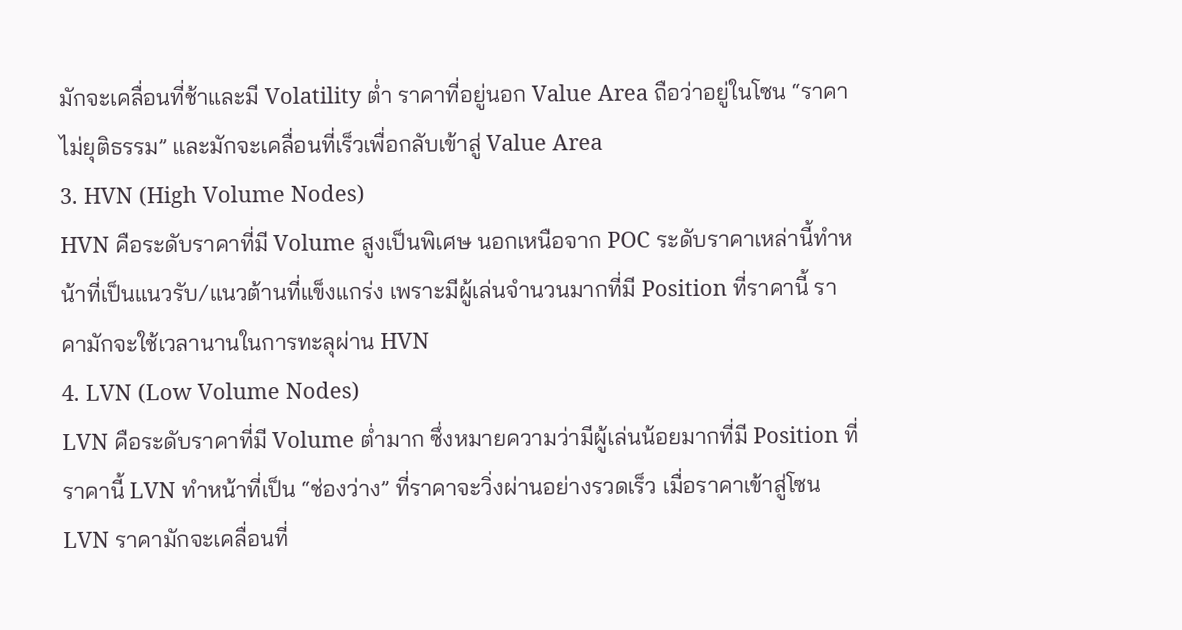มักจะเคลื่อนที่ช้าและมี Volatility ต่ำ ราคาที่อยู่นอก Value Area ถือว่าอยู่ในโซน “ราคาไม่ยุติธรรม” และมักจะเคลื่อนที่เร็วเพื่อกลับเข้าสู่ Value Area
3. HVN (High Volume Nodes)
HVN คือระดับราคาที่มี Volume สูงเป็นพิเศษ นอกเหนือจาก POC ระดับราคาเหล่านี้ทำหน้าที่เป็นแนวรับ/แนวต้านที่แข็งแกร่ง เพราะมีผู้เล่นจำนวนมากที่มี Position ที่ราคานี้ ราคามักจะใช้เวลานานในการทะลุผ่าน HVN
4. LVN (Low Volume Nodes)
LVN คือระดับราคาที่มี Volume ต่ำมาก ซึ่งหมายความว่ามีผู้เล่นน้อยมากที่มี Position ที่ราคานี้ LVN ทำหน้าที่เป็น “ช่องว่าง” ที่ราคาจะวิ่งผ่านอย่างรวดเร็ว เมื่อราคาเข้าสู่โซน LVN ราคามักจะเคลื่อนที่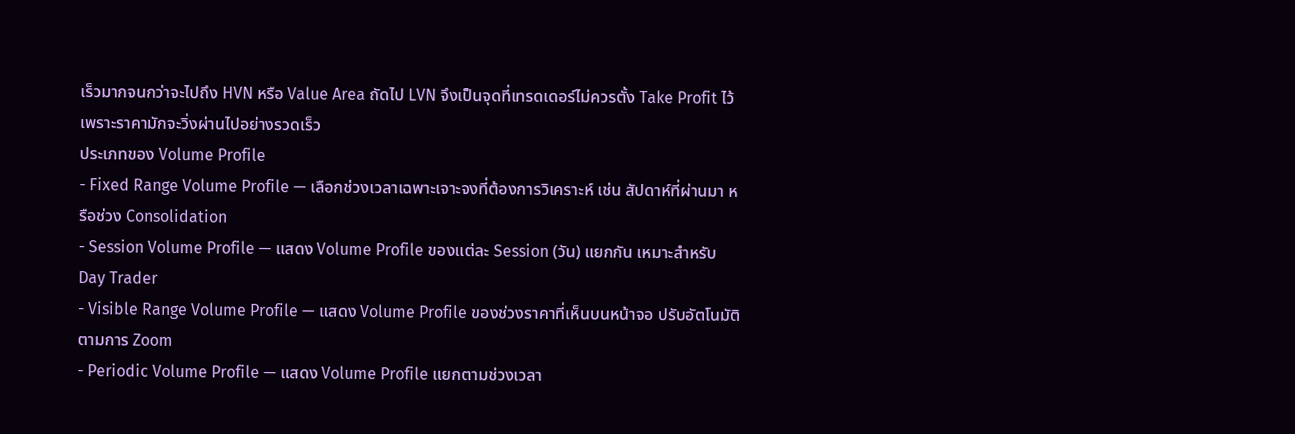เร็วมากจนกว่าจะไปถึง HVN หรือ Value Area ถัดไป LVN จึงเป็นจุดที่เทรดเดอร์ไม่ควรตั้ง Take Profit ไว้ เพราะราคามักจะวิ่งผ่านไปอย่างรวดเร็ว
ประเภทของ Volume Profile
- Fixed Range Volume Profile — เลือกช่วงเวลาเฉพาะเจาะจงที่ต้องการวิเคราะห์ เช่น สัปดาห์ที่ผ่านมา หรือช่วง Consolidation
- Session Volume Profile — แสดง Volume Profile ของแต่ละ Session (วัน) แยกกัน เหมาะสำหรับ Day Trader
- Visible Range Volume Profile — แสดง Volume Profile ของช่วงราคาที่เห็นบนหน้าจอ ปรับอัตโนมัติตามการ Zoom
- Periodic Volume Profile — แสดง Volume Profile แยกตามช่วงเวลา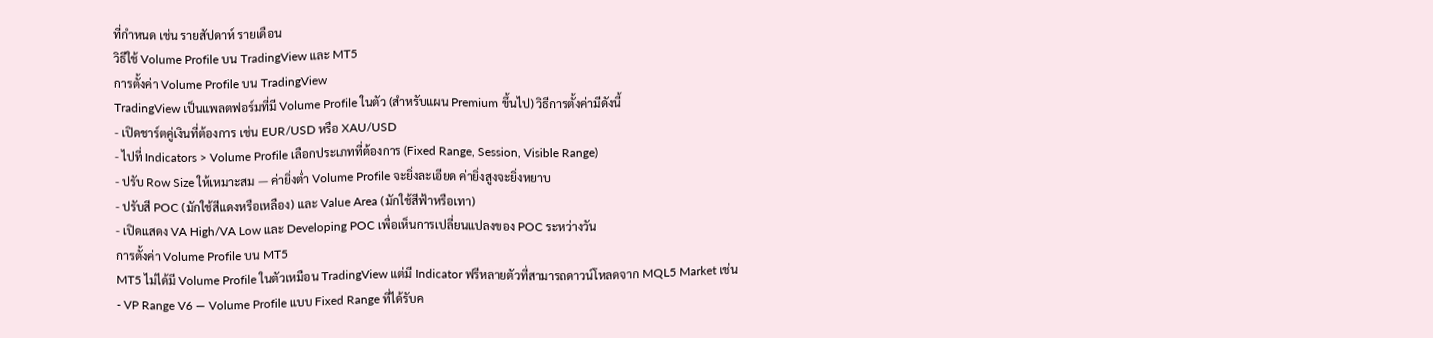ที่กำหนด เช่น รายสัปดาห์ รายเดือน
วิธีใช้ Volume Profile บน TradingView และ MT5
การตั้งค่า Volume Profile บน TradingView
TradingView เป็นแพลตฟอร์มที่มี Volume Profile ในตัว (สำหรับแผน Premium ขึ้นไป) วิธีการตั้งค่ามีดังนี้
- เปิดชาร์ตคู่เงินที่ต้องการ เช่น EUR/USD หรือ XAU/USD
- ไปที่ Indicators > Volume Profile เลือกประเภทที่ต้องการ (Fixed Range, Session, Visible Range)
- ปรับ Row Size ให้เหมาะสม — ค่ายิ่งต่ำ Volume Profile จะยิ่งละเอียด ค่ายิ่งสูงจะยิ่งหยาบ
- ปรับสี POC (มักใช้สีแดงหรือเหลือง) และ Value Area (มักใช้สีฟ้าหรือเทา)
- เปิดแสดง VA High/VA Low และ Developing POC เพื่อเห็นการเปลี่ยนแปลงของ POC ระหว่างวัน
การตั้งค่า Volume Profile บน MT5
MT5 ไม่ได้มี Volume Profile ในตัวเหมือน TradingView แต่มี Indicator ฟรีหลายตัวที่สามารถดาวน์โหลดจาก MQL5 Market เช่น
- VP Range V6 — Volume Profile แบบ Fixed Range ที่ได้รับค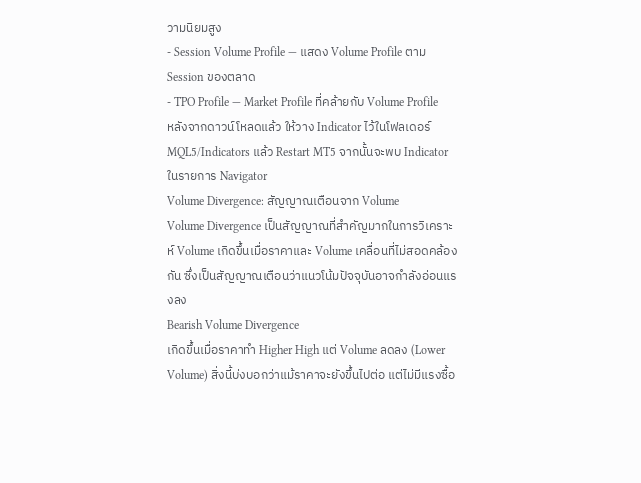วามนิยมสูง
- Session Volume Profile — แสดง Volume Profile ตาม Session ของตลาด
- TPO Profile — Market Profile ที่คล้ายกับ Volume Profile
หลังจากดาวน์โหลดแล้ว ให้วาง Indicator ไว้ในโฟลเดอร์ MQL5/Indicators แล้ว Restart MT5 จากนั้นจะพบ Indicator ในรายการ Navigator
Volume Divergence: สัญญาณเตือนจาก Volume
Volume Divergence เป็นสัญญาณที่สำคัญมากในการวิเคราะห์ Volume เกิดขึ้นเมื่อราคาและ Volume เคลื่อนที่ไม่สอดคล้องกัน ซึ่งเป็นสัญญาณเตือนว่าแนวโน้มปัจจุบันอาจกำลังอ่อนแรงลง
Bearish Volume Divergence
เกิดขึ้นเมื่อราคาทำ Higher High แต่ Volume ลดลง (Lower Volume) สิ่งนี้บ่งบอกว่าแม้ราคาจะยังขึ้นไปต่อ แต่ไม่มีแรงซื้อ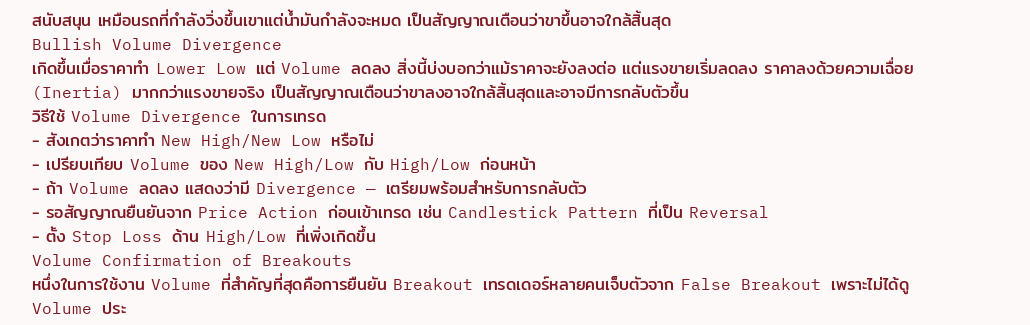สนับสนุน เหมือนรถที่กำลังวิ่งขึ้นเขาแต่น้ำมันกำลังจะหมด เป็นสัญญาณเตือนว่าขาขึ้นอาจใกล้สิ้นสุด
Bullish Volume Divergence
เกิดขึ้นเมื่อราคาทำ Lower Low แต่ Volume ลดลง สิ่งนี้บ่งบอกว่าแม้ราคาจะยังลงต่อ แต่แรงขายเริ่มลดลง ราคาลงด้วยความเฉื่อย (Inertia) มากกว่าแรงขายจริง เป็นสัญญาณเตือนว่าขาลงอาจใกล้สิ้นสุดและอาจมีการกลับตัวขึ้น
วิธีใช้ Volume Divergence ในการเทรด
- สังเกตว่าราคาทำ New High/New Low หรือไม่
- เปรียบเทียบ Volume ของ New High/Low กับ High/Low ก่อนหน้า
- ถ้า Volume ลดลง แสดงว่ามี Divergence — เตรียมพร้อมสำหรับการกลับตัว
- รอสัญญาณยืนยันจาก Price Action ก่อนเข้าเทรด เช่น Candlestick Pattern ที่เป็น Reversal
- ตั้ง Stop Loss ด้าน High/Low ที่เพิ่งเกิดขึ้น
Volume Confirmation of Breakouts
หนึ่งในการใช้งาน Volume ที่สำคัญที่สุดคือการยืนยัน Breakout เทรดเดอร์หลายคนเจ็บตัวจาก False Breakout เพราะไม่ได้ดู Volume ประ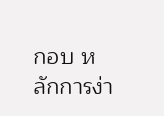กอบ หลักการง่า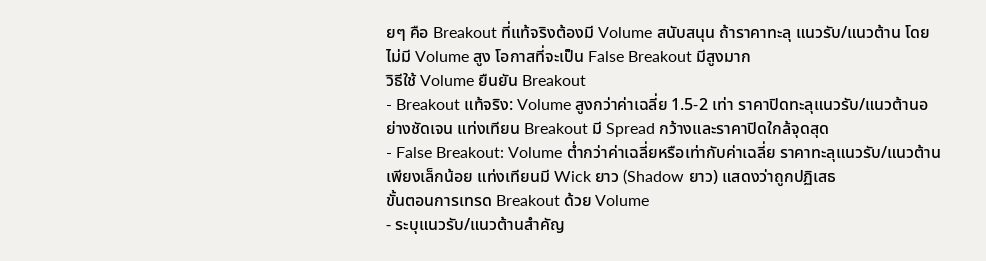ยๆ คือ Breakout ที่แท้จริงต้องมี Volume สนับสนุน ถ้าราคาทะลุ แนวรับ/แนวต้าน โดยไม่มี Volume สูง โอกาสที่จะเป็น False Breakout มีสูงมาก
วิธีใช้ Volume ยืนยัน Breakout
- Breakout แท้จริง: Volume สูงกว่าค่าเฉลี่ย 1.5-2 เท่า ราคาปิดทะลุแนวรับ/แนวต้านอย่างชัดเจน แท่งเทียน Breakout มี Spread กว้างและราคาปิดใกล้จุดสุด
- False Breakout: Volume ต่ำกว่าค่าเฉลี่ยหรือเท่ากับค่าเฉลี่ย ราคาทะลุแนวรับ/แนวต้านเพียงเล็กน้อย แท่งเทียนมี Wick ยาว (Shadow ยาว) แสดงว่าถูกปฏิเสธ
ขั้นตอนการเทรด Breakout ด้วย Volume
- ระบุแนวรับ/แนวต้านสำคัญ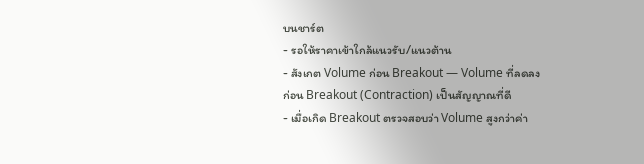บนชาร์ต
- รอให้ราคาเข้าใกล้แนวรับ/แนวต้าน
- สังเกต Volume ก่อน Breakout — Volume ที่ลดลงก่อน Breakout (Contraction) เป็นสัญญาณที่ดี
- เมื่อเกิด Breakout ตรวจสอบว่า Volume สูงกว่าค่า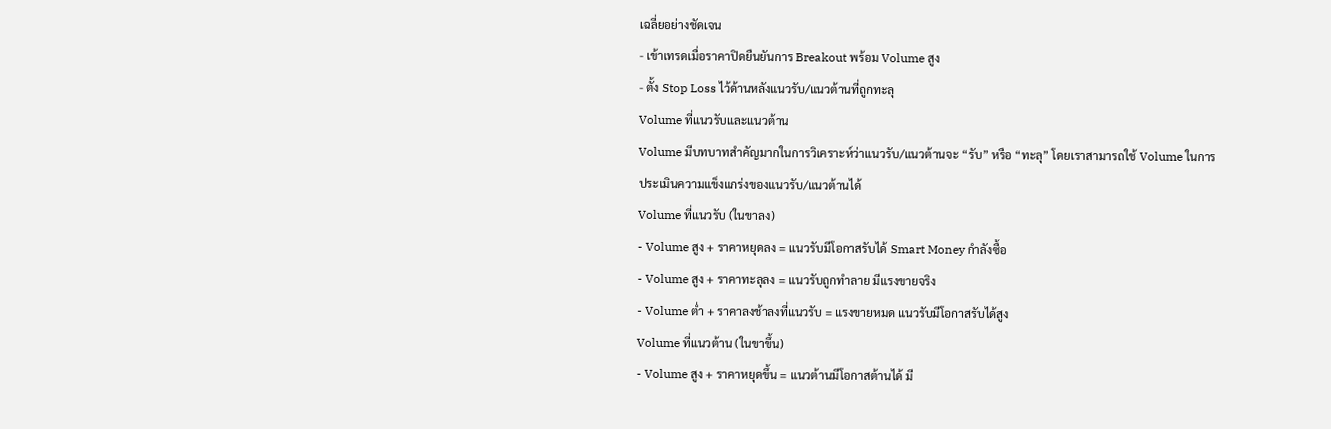เฉลี่ยอย่างชัดเจน
- เข้าเทรดเมื่อราคาปิดยืนยันการ Breakout พร้อม Volume สูง
- ตั้ง Stop Loss ไว้ด้านหลังแนวรับ/แนวต้านที่ถูกทะลุ
Volume ที่แนวรับและแนวต้าน
Volume มีบทบาทสำคัญมากในการวิเคราะห์ว่าแนวรับ/แนวต้านจะ “รับ” หรือ “ทะลุ” โดยเราสามารถใช้ Volume ในการประเมินความแข็งแกร่งของแนวรับ/แนวต้านได้
Volume ที่แนวรับ (ในขาลง)
- Volume สูง + ราคาหยุดลง = แนวรับมีโอกาสรับได้ Smart Money กำลังซื้อ
- Volume สูง + ราคาทะลุลง = แนวรับถูกทำลาย มีแรงขายจริง
- Volume ต่ำ + ราคาลงช้าลงที่แนวรับ = แรงขายหมด แนวรับมีโอกาสรับได้สูง
Volume ที่แนวต้าน (ในขาขึ้น)
- Volume สูง + ราคาหยุดขึ้น = แนวต้านมีโอกาสต้านได้ มี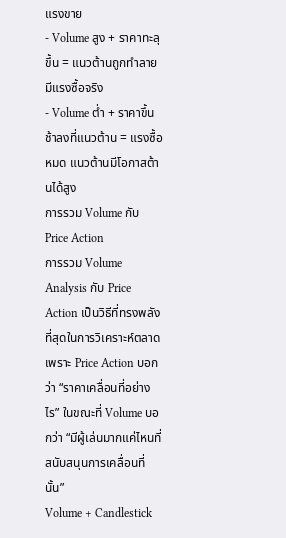แรงขาย
- Volume สูง + ราคาทะลุขึ้น = แนวต้านถูกทำลาย มีแรงซื้อจริง
- Volume ต่ำ + ราคาขึ้นช้าลงที่แนวต้าน = แรงซื้อหมด แนวต้านมีโอกาสต้านได้สูง
การรวม Volume กับ Price Action
การรวม Volume Analysis กับ Price Action เป็นวิธีที่ทรงพลังที่สุดในการวิเคราะห์ตลาด เพราะ Price Action บอกว่า “ราคาเคลื่อนที่อย่างไร” ในขณะที่ Volume บอกว่า “มีผู้เล่นมากแค่ไหนที่สนับสนุนการเคลื่อนที่นั้น”
Volume + Candlestick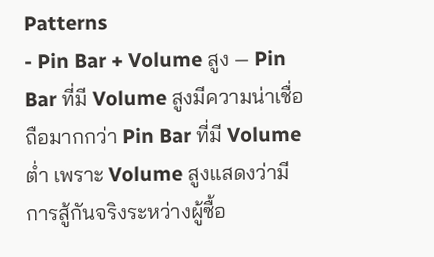Patterns
- Pin Bar + Volume สูง — Pin Bar ที่มี Volume สูงมีความน่าเชื่อถือมากกว่า Pin Bar ที่มี Volume ต่ำ เพราะ Volume สูงแสดงว่ามีการสู้กันจริงระหว่างผู้ซื้อ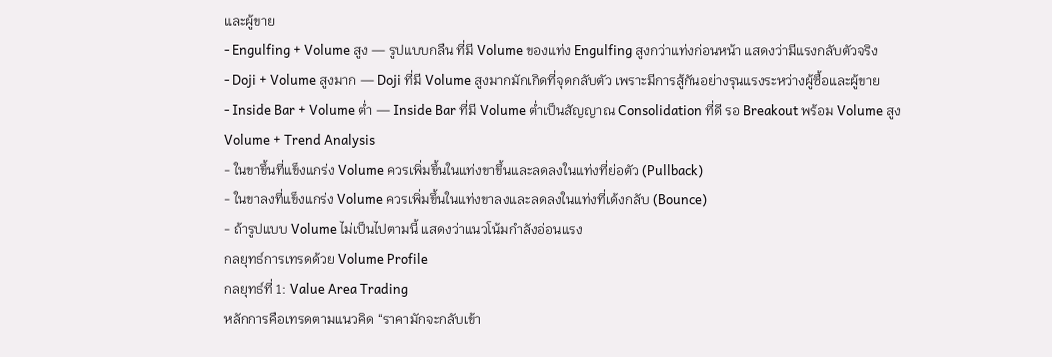และผู้ขาย
- Engulfing + Volume สูง — รูปแบบกลืน ที่มี Volume ของแท่ง Engulfing สูงกว่าแท่งก่อนหน้า แสดงว่ามีแรงกลับตัวจริง
- Doji + Volume สูงมาก — Doji ที่มี Volume สูงมากมักเกิดที่จุดกลับตัว เพราะมีการสู้กันอย่างรุนแรงระหว่างผู้ซื้อและผู้ขาย
- Inside Bar + Volume ต่ำ — Inside Bar ที่มี Volume ต่ำเป็นสัญญาณ Consolidation ที่ดี รอ Breakout พร้อม Volume สูง
Volume + Trend Analysis
- ในขาขึ้นที่แข็งแกร่ง Volume ควรเพิ่มขึ้นในแท่งขาขึ้นและลดลงในแท่งที่ย่อตัว (Pullback)
- ในขาลงที่แข็งแกร่ง Volume ควรเพิ่มขึ้นในแท่งขาลงและลดลงในแท่งที่เด้งกลับ (Bounce)
- ถ้ารูปแบบ Volume ไม่เป็นไปตามนี้ แสดงว่าแนวโน้มกำลังอ่อนแรง
กลยุทธ์การเทรดด้วย Volume Profile
กลยุทธ์ที่ 1: Value Area Trading
หลักการคือเทรดตามแนวคิด “ราคามักจะกลับเข้า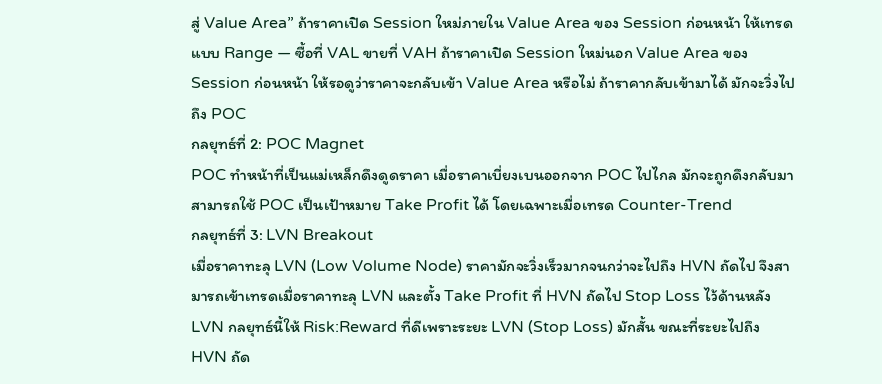สู่ Value Area” ถ้าราคาเปิด Session ใหม่ภายใน Value Area ของ Session ก่อนหน้า ให้เทรดแบบ Range — ซื้อที่ VAL ขายที่ VAH ถ้าราคาเปิด Session ใหม่นอก Value Area ของ Session ก่อนหน้า ให้รอดูว่าราคาจะกลับเข้า Value Area หรือไม่ ถ้าราคากลับเข้ามาได้ มักจะวิ่งไปถึง POC
กลยุทธ์ที่ 2: POC Magnet
POC ทำหน้าที่เป็นแม่เหล็กดึงดูดราคา เมื่อราคาเบี่ยงเบนออกจาก POC ไปไกล มักจะถูกดึงกลับมา สามารถใช้ POC เป็นเป้าหมาย Take Profit ได้ โดยเฉพาะเมื่อเทรด Counter-Trend
กลยุทธ์ที่ 3: LVN Breakout
เมื่อราคาทะลุ LVN (Low Volume Node) ราคามักจะวิ่งเร็วมากจนกว่าจะไปถึง HVN ถัดไป จึงสามารถเข้าเทรดเมื่อราคาทะลุ LVN และตั้ง Take Profit ที่ HVN ถัดไป Stop Loss ไว้ด้านหลัง LVN กลยุทธ์นี้ให้ Risk:Reward ที่ดีเพราะระยะ LVN (Stop Loss) มักสั้น ขณะที่ระยะไปถึง HVN ถัด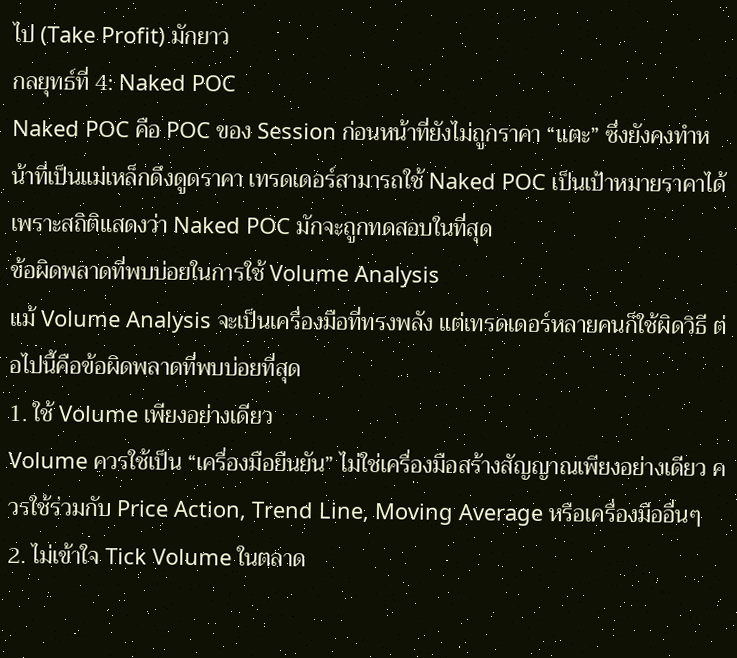ไป (Take Profit) มักยาว
กลยุทธ์ที่ 4: Naked POC
Naked POC คือ POC ของ Session ก่อนหน้าที่ยังไม่ถูกราคา “แตะ” ซึ่งยังคงทำหน้าที่เป็นแม่เหล็กดึงดูดราคา เทรดเดอร์สามารถใช้ Naked POC เป็นเป้าหมายราคาได้ เพราะสถิติแสดงว่า Naked POC มักจะถูกทดสอบในที่สุด
ข้อผิดพลาดที่พบบ่อยในการใช้ Volume Analysis
แม้ Volume Analysis จะเป็นเครื่องมือที่ทรงพลัง แต่เทรดเดอร์หลายคนก็ใช้ผิดวิธี ต่อไปนี้คือข้อผิดพลาดที่พบบ่อยที่สุด
1. ใช้ Volume เพียงอย่างเดียว
Volume ควรใช้เป็น “เครื่องมือยืนยัน” ไม่ใช่เครื่องมือสร้างสัญญาณเพียงอย่างเดียว ควรใช้ร่วมกับ Price Action, Trend Line, Moving Average หรือเครื่องมืออื่นๆ
2. ไม่เข้าใจ Tick Volume ในตลาด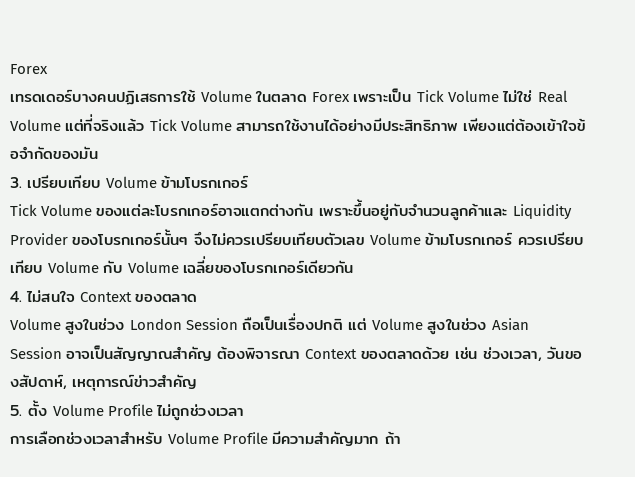Forex
เทรดเดอร์บางคนปฏิเสธการใช้ Volume ในตลาด Forex เพราะเป็น Tick Volume ไม่ใช่ Real Volume แต่ที่จริงแล้ว Tick Volume สามารถใช้งานได้อย่างมีประสิทธิภาพ เพียงแต่ต้องเข้าใจข้อจำกัดของมัน
3. เปรียบเทียบ Volume ข้ามโบรกเกอร์
Tick Volume ของแต่ละโบรกเกอร์อาจแตกต่างกัน เพราะขึ้นอยู่กับจำนวนลูกค้าและ Liquidity Provider ของโบรกเกอร์นั้นๆ จึงไม่ควรเปรียบเทียบตัวเลข Volume ข้ามโบรกเกอร์ ควรเปรียบเทียบ Volume กับ Volume เฉลี่ยของโบรกเกอร์เดียวกัน
4. ไม่สนใจ Context ของตลาด
Volume สูงในช่วง London Session ถือเป็นเรื่องปกติ แต่ Volume สูงในช่วง Asian Session อาจเป็นสัญญาณสำคัญ ต้องพิจารณา Context ของตลาดด้วย เช่น ช่วงเวลา, วันของสัปดาห์, เหตุการณ์ข่าวสำคัญ
5. ตั้ง Volume Profile ไม่ถูกช่วงเวลา
การเลือกช่วงเวลาสำหรับ Volume Profile มีความสำคัญมาก ถ้า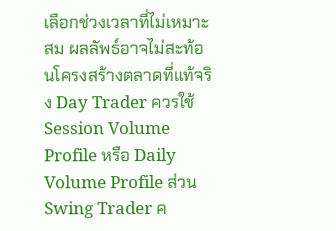เลือกช่วงเวลาที่ไม่เหมาะสม ผลลัพธ์อาจไม่สะท้อนโครงสร้างตลาดที่แท้จริง Day Trader ควรใช้ Session Volume Profile หรือ Daily Volume Profile ส่วน Swing Trader ค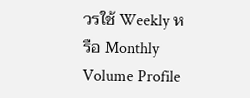วรใช้ Weekly หรือ Monthly Volume Profile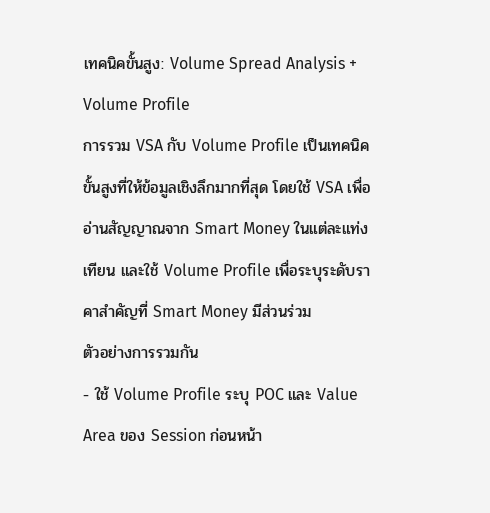เทคนิคขั้นสูง: Volume Spread Analysis + Volume Profile
การรวม VSA กับ Volume Profile เป็นเทคนิคขั้นสูงที่ให้ข้อมูลเชิงลึกมากที่สุด โดยใช้ VSA เพื่ออ่านสัญญาณจาก Smart Money ในแต่ละแท่งเทียน และใช้ Volume Profile เพื่อระบุระดับราคาสำคัญที่ Smart Money มีส่วนร่วม
ตัวอย่างการรวมกัน
- ใช้ Volume Profile ระบุ POC และ Value Area ของ Session ก่อนหน้า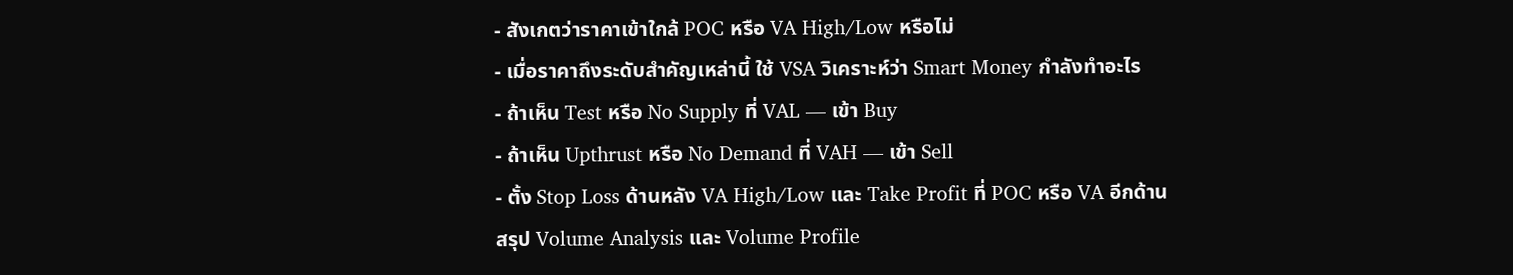- สังเกตว่าราคาเข้าใกล้ POC หรือ VA High/Low หรือไม่
- เมื่อราคาถึงระดับสำคัญเหล่านี้ ใช้ VSA วิเคราะห์ว่า Smart Money กำลังทำอะไร
- ถ้าเห็น Test หรือ No Supply ที่ VAL — เข้า Buy
- ถ้าเห็น Upthrust หรือ No Demand ที่ VAH — เข้า Sell
- ตั้ง Stop Loss ด้านหลัง VA High/Low และ Take Profit ที่ POC หรือ VA อีกด้าน
สรุป Volume Analysis และ Volume Profile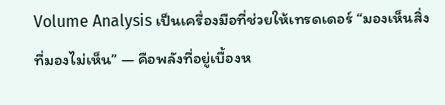Volume Analysis เป็นเครื่องมือที่ช่วยให้เทรดเดอร์ “มองเห็นสิ่งที่มองไม่เห็น” — คือพลังที่อยู่เบื้องห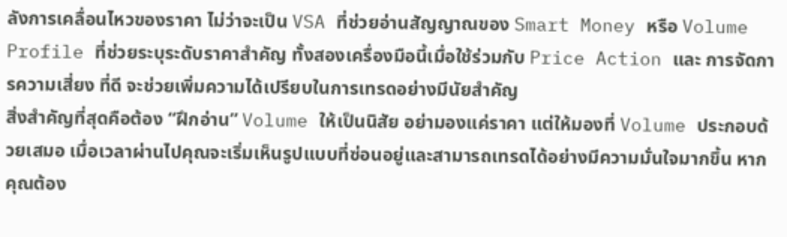ลังการเคลื่อนไหวของราคา ไม่ว่าจะเป็น VSA ที่ช่วยอ่านสัญญาณของ Smart Money หรือ Volume Profile ที่ช่วยระบุระดับราคาสำคัญ ทั้งสองเครื่องมือนี้เมื่อใช้ร่วมกับ Price Action และ การจัดการความเสี่ยง ที่ดี จะช่วยเพิ่มความได้เปรียบในการเทรดอย่างมีนัยสำคัญ
สิ่งสำคัญที่สุดคือต้อง “ฝึกอ่าน” Volume ให้เป็นนิสัย อย่ามองแค่ราคา แต่ให้มองที่ Volume ประกอบด้วยเสมอ เมื่อเวลาผ่านไปคุณจะเริ่มเห็นรูปแบบที่ซ่อนอยู่และสามารถเทรดได้อย่างมีความมั่นใจมากขึ้น หากคุณต้อง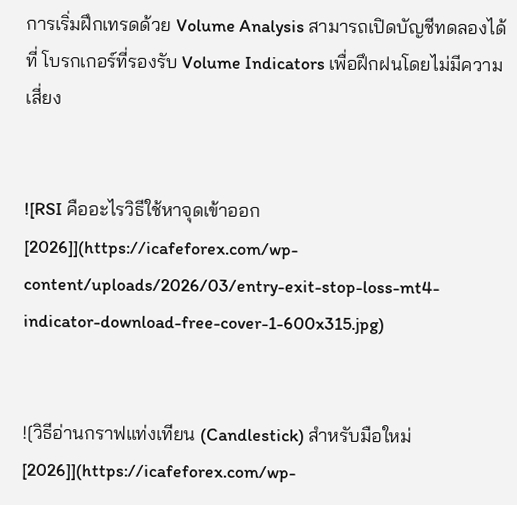การเริ่มฝึกเทรดด้วย Volume Analysis สามารถเปิดบัญชีทดลองได้ที่ โบรกเกอร์ที่รองรับ Volume Indicators เพื่อฝึกฝนโดยไม่มีความเสี่ยง


![RSI คืออะไรวิธีใช้หาจุดเข้าออก [2026]](https://icafeforex.com/wp-content/uploads/2026/03/entry-exit-stop-loss-mt4-indicator-download-free-cover-1-600x315.jpg)


![วิธีอ่านกราฟแท่งเทียน (Candlestick) สำหรับมือใหม่ [2026]](https://icafeforex.com/wp-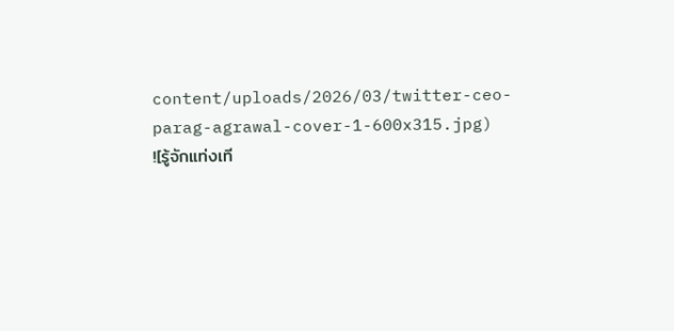content/uploads/2026/03/twitter-ceo-parag-agrawal-cover-1-600x315.jpg)
![รู้จักแท่งเที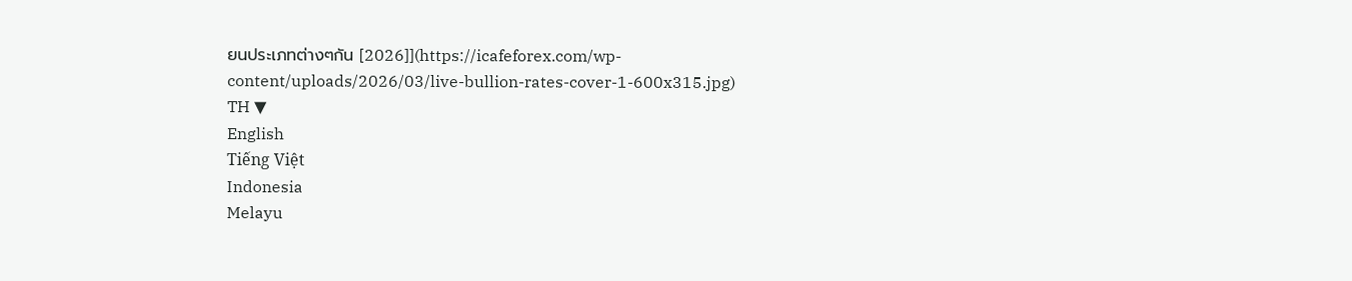ยนประเภทต่างๆกัน [2026]](https://icafeforex.com/wp-content/uploads/2026/03/live-bullion-rates-cover-1-600x315.jpg)
TH ▼
English
Tiếng Việt
Indonesia
Melayu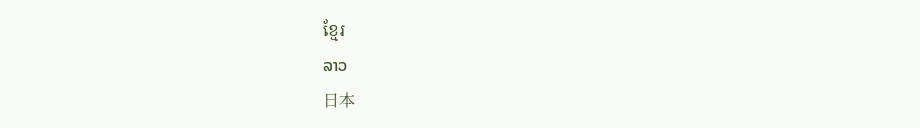ខ្មែរ
ລາວ
日本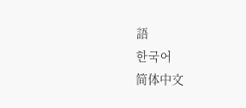語
한국어
简体中文